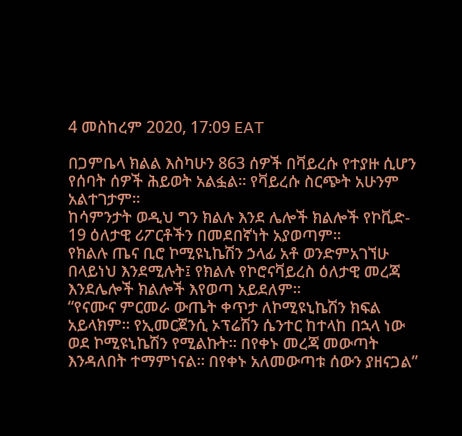4 መስከረም 2020, 17:09 EAT

በጋምቤላ ክልል እስካሁን 863 ሰዎች በቫይረሱ የተያዙ ሲሆን የሰባት ሰዎች ሕይወት አልፏል። የቫይረሱ ስርጭት አሁንም አልተገታም።
ከሳምንታት ወዲህ ግን ክልሉ እንደ ሌሎች ክልሎች የኮቪድ- 19 ዕለታዊ ሪፖርቶችን በመደበኛነት አያወጣም።
የክልሉ ጤና ቢሮ ኮሚዩኒኬሽን ኃላፊ አቶ ወንድምአገኘሁ በላይነህ እንደሚሉት፤ የክልሉ የኮሮናቫይረስ ዕለታዊ መረጃ እንደሌሎች ክልሎች እየወጣ አይደለም።
“የናሙና ምርመራ ውጤት ቀጥታ ለኮሚዩኒኬሽን ክፍል አይላክም። የኢመርጀንሲ ኦፕሬሽን ሴንተር ከተላከ በኋላ ነው ወደ ኮሚዩኒኬሽን የሚልኩት። በየቀኑ መረጃ መውጣት እንዳለበት ተማምነናል። በየቀኑ አለመውጣቱ ሰውን ያዘናጋል”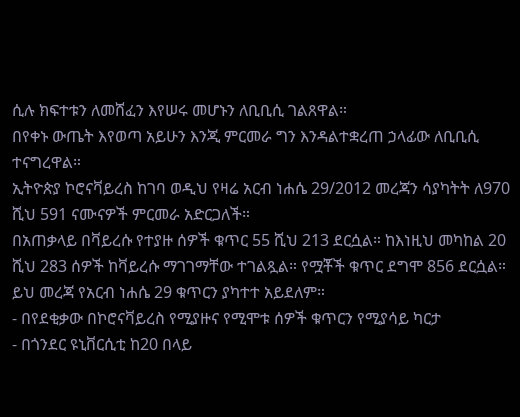ሲሉ ክፍተቱን ለመሸፈን እየሠሩ መሆኑን ለቢቢሲ ገልጸዋል።
በየቀኑ ውጤት እየወጣ አይሁን እንጂ ምርመራ ግን እንዳልተቋረጠ ኃላፊው ለቢቢሲ ተናግረዋል።
ኢትዮጵያ ኮሮናቫይረስ ከገባ ወዲህ የዛሬ አርብ ነሐሴ 29/2012 መረጃን ሳያካትት ለ970 ሺህ 591 ናሙናዎች ምርመራ አድርጋለች።
በአጠቃላይ በቫይረሱ የተያዙ ሰዎች ቁጥር 55 ሺህ 213 ደርሷል። ከእነዚህ መካከል 20 ሺህ 283 ሰዎች ከቫይረሱ ማገገማቸው ተገልጿል። የሟቾች ቁጥር ደግሞ 856 ደርሷል። ይህ መረጃ የአርብ ነሐሴ 29 ቁጥርን ያካተተ አይደለም።
- በየደቂቃው በኮሮናቫይረስ የሚያዙና የሚሞቱ ሰዎች ቁጥርን የሚያሳይ ካርታ
- በጎንደር ዩኒቨርሲቲ ከ20 በላይ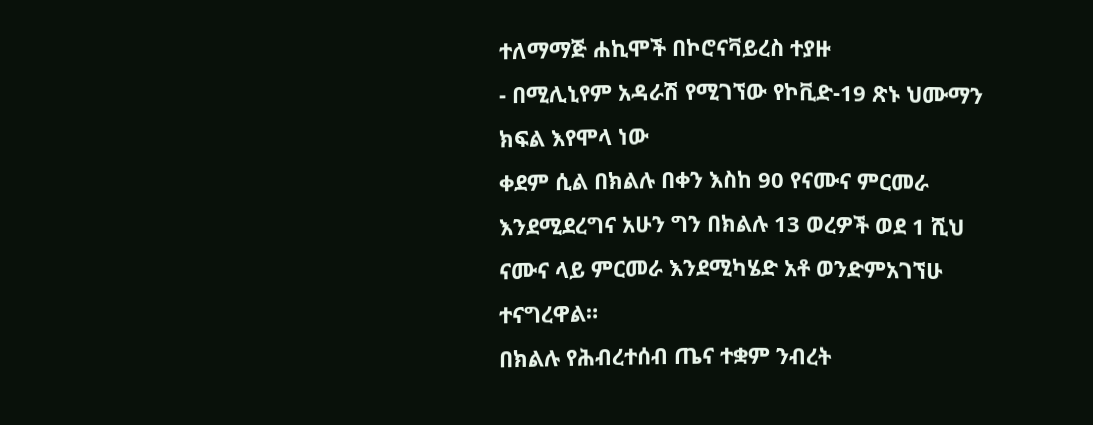ተለማማጅ ሐኪሞች በኮሮናቫይረስ ተያዙ
- በሚሊኒየም አዳራሽ የሚገኘው የኮቪድ-19 ጽኑ ህሙማን ክፍል እየሞላ ነው
ቀደም ሲል በክልሉ በቀን እስከ 90 የናሙና ምርመራ እንደሚደረግና አሁን ግን በክልሉ 13 ወረዎች ወደ 1 ሺህ ናሙና ላይ ምርመራ እንደሚካሄድ አቶ ወንድምአገኘሁ ተናግረዋል።
በክልሉ የሕብረተሰብ ጤና ተቋም ንብረት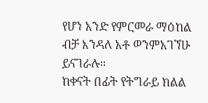የሆነ አንድ የምርመራ ማዕከል ብቻ እንዳለ አቶ ወንምአገኘሁ ይናገራሉ።
ከቀናት በፊት የትግራይ ክልል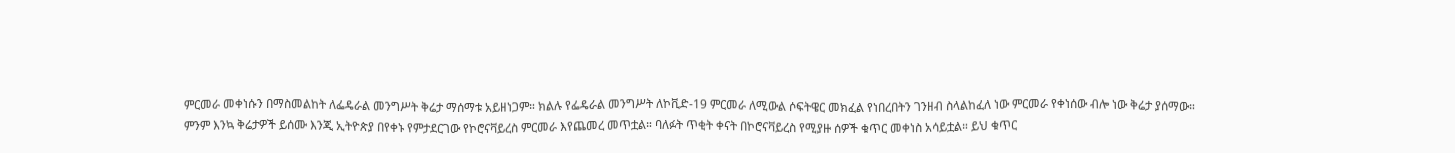ምርመራ መቀነሱን በማስመልከት ለፌዴራል መንግሥት ቅሬታ ማሰማቱ አይዘነጋም። ክልሉ የፌዴራል መንግሥት ለኮቪድ-19 ምርመራ ለሚውል ሶፍትዌር መክፈል የነበረበትን ገንዘብ ስላልከፈለ ነው ምርመራ የቀነሰው ብሎ ነው ቅሬታ ያሰማው።
ምንም እንኳ ቅሬታዎች ይሰሙ እንጂ ኢትዮጵያ በየቀኑ የምታደርገው የኮሮናቫይረስ ምርመራ እየጨመረ መጥቷል። ባለፉት ጥቂት ቀናት በኮሮናቫይረስ የሚያዙ ሰዎች ቁጥር መቀነስ አሳይቷል። ይህ ቁጥር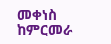መቀነስ ከምርመራ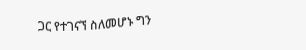ጋር የተገናኘ ስለመሆኑ ግን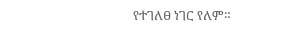የተገለፀ ነገር የለም።